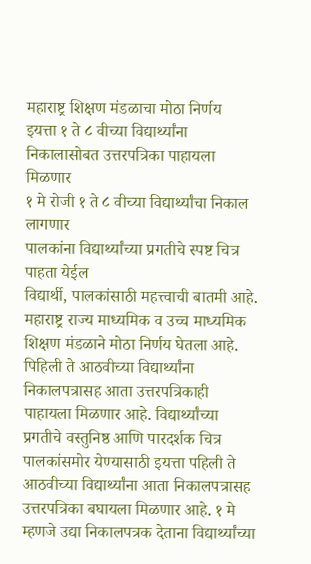महाराष्ट्र शिक्षण मंडळाचा मोठा निर्णय
इयत्ता १ ते ८ वीच्या विद्यार्थ्यांना निकालासोबत उत्तरपत्रिका पाहायला मिळणार
१ मे रोजी १ ते ८ वीच्या विद्यार्थ्यांचा निकाल लागणार
पालकांना विद्यार्थ्यांच्या प्रगतीचे स्पष्ट चित्र पाहता येईल
विद्यार्थी, पालकांसाठी महत्त्वाची बातमी आहे. महाराष्ट्र राज्य माध्यमिक व उच्च माध्यमिक शिक्षण मंडळाने मोठा निर्णय घेतला आहे. पिहिली ते आठवीच्या विद्यार्थ्यांना निकालपत्रासह आता उत्तरपत्रिकाही पाहायला मिळणार आहे. विद्यार्थ्यांच्या प्रगतीचे वस्तुनिष्ठ आणि पारदर्शक चित्र पालकांसमोर येण्यासाठी इयत्ता पहिली ते आठवीच्या विद्यार्थ्यांना आता निकालपत्रासह उत्तरपत्रिका बघायला मिळणार आहे. १ मे म्हणजे उद्या निकालपत्रक देताना विद्यार्थ्यांच्या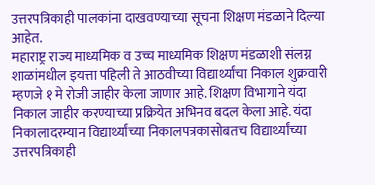उत्तरपत्रिकाही पालकांना दाखवण्याच्या सूचना शिक्षण मंडळाने दिल्या आहेत.
महाराष्ट्र राज्य माध्यमिक व उच्च माध्यमिक शिक्षण मंडळाशी संलग्न शाळांमधील इयत्ता पहिली ते आठवीच्या विद्यार्थ्यांचा निकाल शुक्रवारी म्हणजे १ मे रोजी जाहीर केला जाणार आहे. शिक्षण विभागाने यंदा निकाल जाहीर करण्याच्या प्रक्रियेत अभिनव बदल केला आहे. यंदा निकालादरम्यान विद्यार्थ्यांच्या निकालपत्रकासोबतच विद्यार्थ्यांच्या उत्तरपत्रिकाही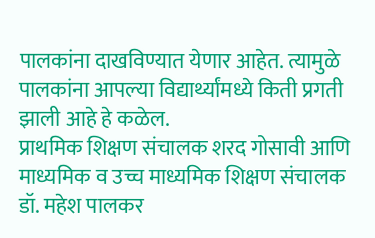पालकांना दाखविण्यात येणार आहेत. त्यामुळे पालकांना आपल्या विद्यार्थ्यांमध्ये किती प्रगती झाली आहे हे कळेल.
प्राथमिक शिक्षण संचालक शरद गोसावी आणि माध्यमिक व उच्च माध्यमिक शिक्षण संचालक डॉ. महेश पालकर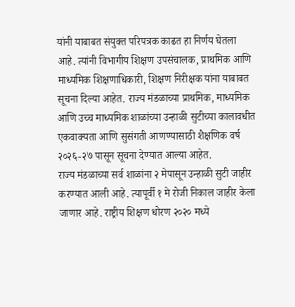यांनी याबाबत संयुक्त परिपत्रक काढत हा निर्णय घेतला आहे. त्यांनी विभागीय शिक्षण उपसंचालक, प्राथमिक आणि माध्यमिक शिक्षणाधिकारी, शिक्षण निरीक्षक यांना याबाबत सूचना दिल्या आहेत. राज्य मंडळाच्या प्राथमिक, माध्यमिक आणि उच्च माध्यमिक शाळांच्या उन्हाळी सुटीच्या कालावधीत एकवाक्यता आणि सुसंगती आणण्यासाठी शैक्षणिक वर्ष २०२६-२७ पासून सूचना देण्यात आल्या आहेत.
राज्य मंडळाच्या सर्व शाळांना २ मेपासून उन्हाळी सुटी जाहीर करण्यात आली आहे. त्यापूर्वी १ मे रोजी निकाल जाहीर केला जाणार आहे. राष्ट्रीय शिक्षण धोरण २०२० मध्ये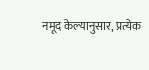नमूद केल्यानुसार, प्रत्येक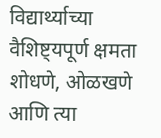विद्यार्थ्याच्या वैशिष्ट्यपूर्ण क्षमता शोधणे, ओळखणे आणि त्या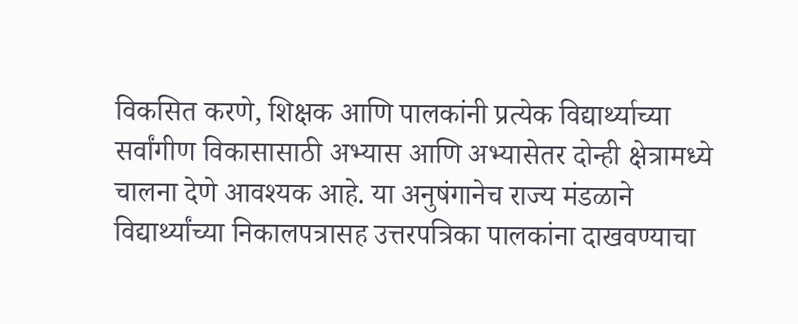विकसित करणे, शिक्षक आणि पालकांनी प्रत्येक विद्यार्थ्याच्या सर्वांगीण विकासासाठी अभ्यास आणि अभ्यासेतर दोन्ही क्षेत्रामध्ये चालना देणे आवश्यक आहे. या अनुषंगानेच राज्य मंडळाने विद्यार्थ्यांच्या निकालपत्रासह उत्तरपत्रिका पालकांना दाखवण्याचा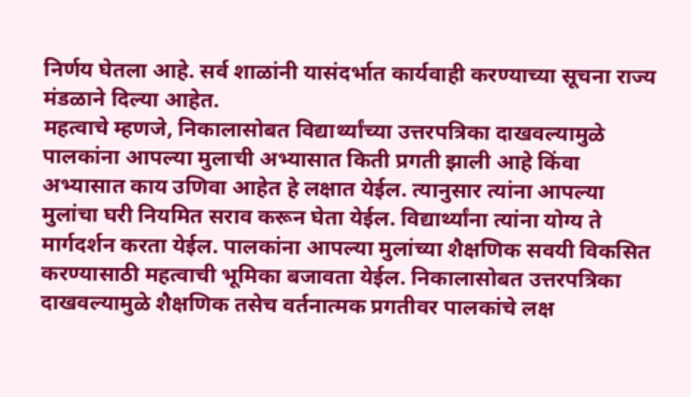निर्णय घेतला आहे. सर्व शाळांनी यासंदर्भात कार्यवाही करण्याच्या सूचना राज्य मंडळाने दिल्या आहेत.
महत्वाचे म्हणजे, निकालासोबत विद्यार्थ्यांच्या उत्तरपत्रिका दाखवल्यामुळे पालकांना आपल्या मुलाची अभ्यासात किती प्रगती झाली आहे किंवा अभ्यासात काय उणिवा आहेत हे लक्षात येईल. त्यानुसार त्यांना आपल्या मुलांचा घरी नियमित सराव करून घेता येईल. विद्यार्थ्यांना त्यांना योग्य ते मार्गदर्शन करता येईल. पालकांना आपल्या मुलांच्या शैक्षणिक सवयी विकसित करण्यासाठी महत्वाची भूमिका बजावता येईल. निकालासोबत उत्तरपत्रिका दाखवल्यामुळे शैक्षणिक तसेच वर्तनात्मक प्रगतीवर पालकांचे लक्ष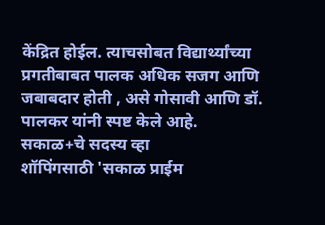केंद्रित होईल. त्याचसोबत विद्यार्थ्यांच्या प्रगतीबाबत पालक अधिक सजग आणि जबाबदार होती , असे गोसावी आणि डॉ. पालकर यांनी स्पष्ट केले आहे.
सकाळ+चे सदस्य व्हा
शॉपिंगसाठी 'सकाळ प्राईम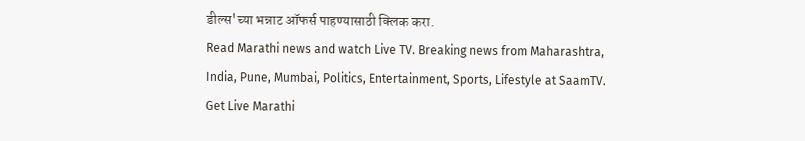डील्स'च्या भन्नाट ऑफर्स पाहण्यासाठी क्लिक करा.
Read Marathi news and watch Live TV. Breaking news from Maharashtra, India, Pune, Mumbai, Politics, Entertainment, Sports, Lifestyle at SaamTV. Get Live Marathi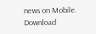news on Mobile. Download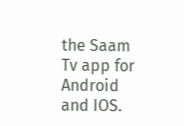the Saam Tv app for Android and IOS.